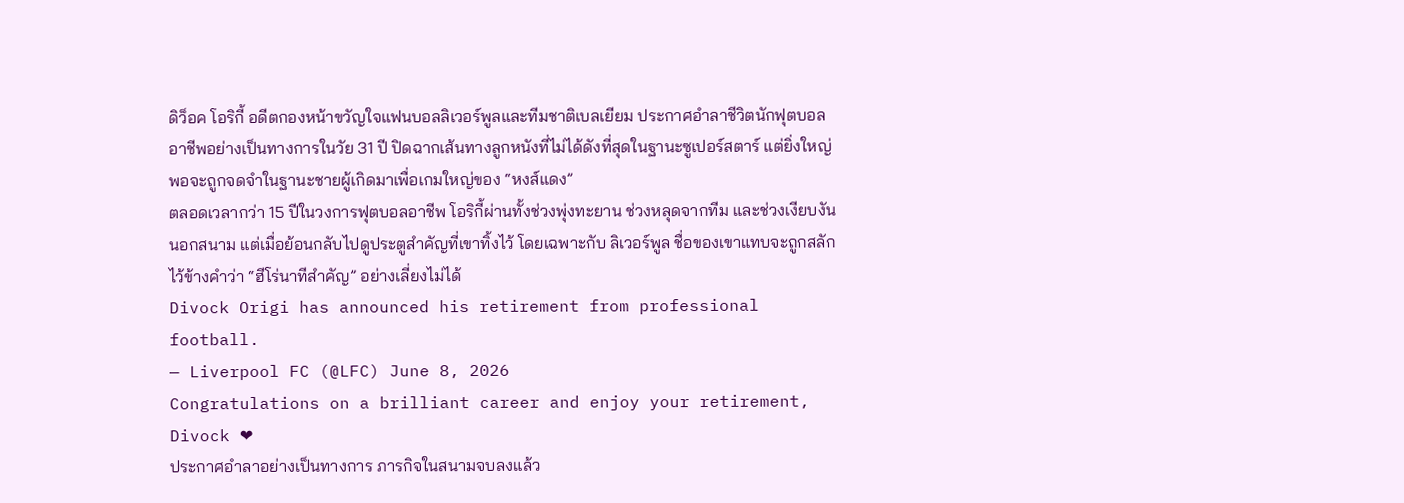ดิว็อค โอริกี้ อดีตกองหน้าขวัญใจแฟนบอลลิเวอร์พูลและทีมชาติเบลเยียม ประกาศอำลาชีวิตนักฟุตบอลอาชีพอย่างเป็นทางการในวัย 31 ปี ปิดฉากเส้นทางลูกหนังที่ไม่ได้ดังที่สุดในฐานะซูเปอร์สตาร์ แต่ยิ่งใหญ่พอจะถูกจดจำในฐานะชายผู้เกิดมาเพื่อเกมใหญ่ของ “หงส์แดง”
ตลอดเวลากว่า 15 ปีในวงการฟุตบอลอาชีพ โอริกี้ผ่านทั้งช่วงพุ่งทะยาน ช่วงหลุดจากทีม และช่วงเงียบงันนอกสนาม แต่เมื่อย้อนกลับไปดูประตูสำคัญที่เขาทิ้งไว้ โดยเฉพาะกับ ลิเวอร์พูล ชื่อของเขาแทบจะถูกสลักไว้ข้างคำว่า “ฮีโร่นาทีสำคัญ” อย่างเลี่ยงไม่ได้
Divock Origi has announced his retirement from professional football.
— Liverpool FC (@LFC) June 8, 2026
Congratulations on a brilliant career and enjoy your retirement, Divock ❤
ประกาศอำลาอย่างเป็นทางการ ภารกิจในสนามจบลงแล้ว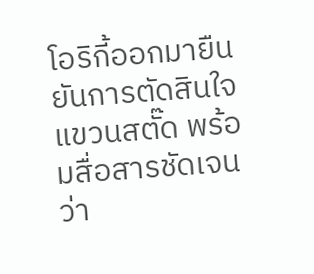โอริกี้ออกมายืนยันการตัดสินใจแขวนสตั๊ด พร้อมสื่อสารชัดเจนว่า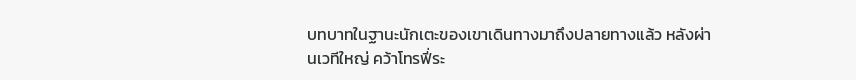บทบาทในฐานะนักเตะของเขาเดินทางมาถึงปลายทางแล้ว หลังผ่านเวทีใหญ่ คว้าโทรฟี่ระ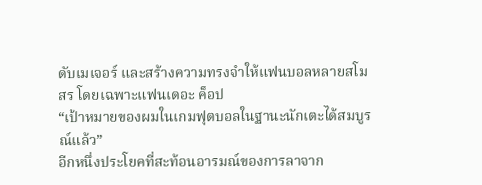ดับเมเจอร์ และสร้างความทรงจำให้แฟนบอลหลายสโมสร โดยเฉพาะแฟนเดอะ ค็อป
“เป้าหมายของผมในเกมฟุตบอลในฐานะนักเตะได้สมบูรณ์แล้ว”
อีกหนึ่งประโยคที่สะท้อนอารมณ์ของการลาจาก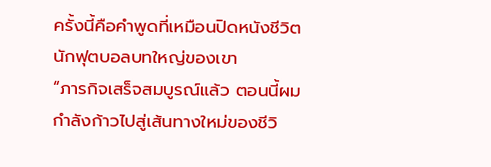ครั้งนี้คือคำพูดที่เหมือนปิดหนังชีวิตนักฟุตบอลบทใหญ่ของเขา
“ภารกิจเสร็จสมบูรณ์แล้ว ตอนนี้ผมกำลังก้าวไปสู่เส้นทางใหม่ของชีวิ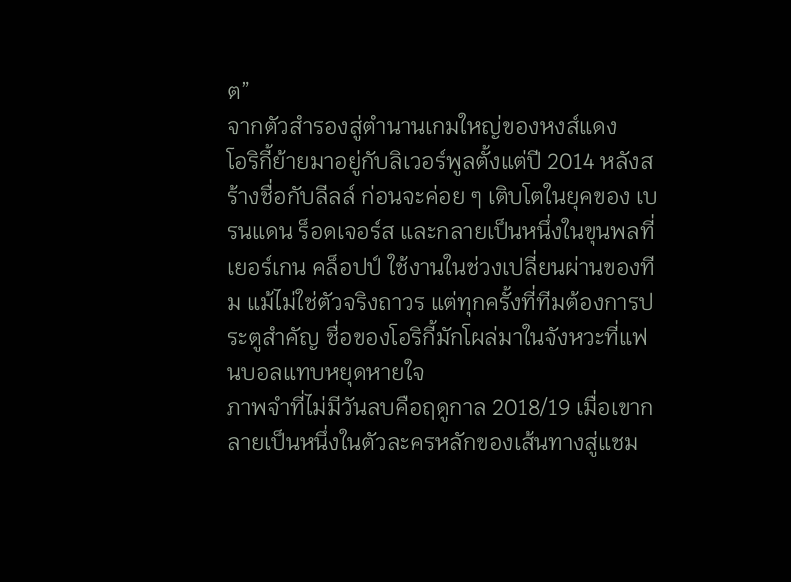ต”
จากตัวสำรองสู่ตำนานเกมใหญ่ของหงส์แดง
โอริกี้ย้ายมาอยู่กับลิเวอร์พูลตั้งแต่ปี 2014 หลังสร้างชื่อกับลีลล์ ก่อนจะค่อย ๆ เติบโตในยุคของ เบรนแดน ร็อดเจอร์ส และกลายเป็นหนึ่งในขุนพลที่ เยอร์เกน คล็อปป์ ใช้งานในช่วงเปลี่ยนผ่านของทีม แม้ไม่ใช่ตัวจริงถาวร แต่ทุกครั้งที่ทีมต้องการประตูสำคัญ ชื่อของโอริกี้มักโผล่มาในจังหวะที่แฟนบอลแทบหยุดหายใจ
ภาพจำที่ไม่มีวันลบคือฤดูกาล 2018/19 เมื่อเขากลายเป็นหนึ่งในตัวละครหลักของเส้นทางสู่แชม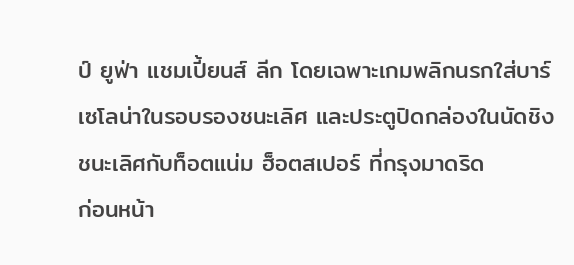ป์ ยูฟ่า แชมเปี้ยนส์ ลีก โดยเฉพาะเกมพลิกนรกใส่บาร์เซโลน่าในรอบรองชนะเลิศ และประตูปิดกล่องในนัดชิงชนะเลิศกับท็อตแน่ม ฮ็อตสเปอร์ ที่กรุงมาดริด
ก่อนหน้า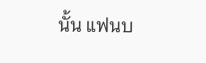นั้น แฟนบ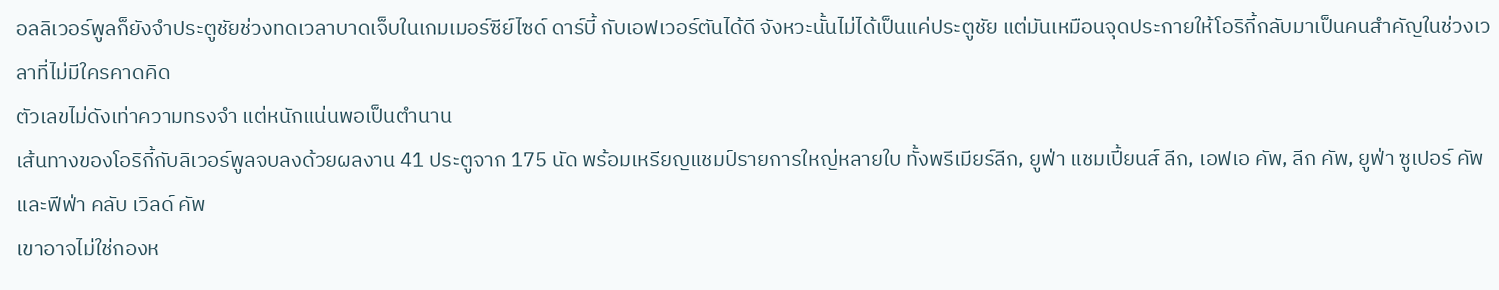อลลิเวอร์พูลก็ยังจำประตูชัยช่วงทดเวลาบาดเจ็บในเกมเมอร์ซีย์ไซด์ ดาร์บี้ กับเอฟเวอร์ตันได้ดี จังหวะนั้นไม่ได้เป็นแค่ประตูชัย แต่มันเหมือนจุดประกายให้โอริกี้กลับมาเป็นคนสำคัญในช่วงเวลาที่ไม่มีใครคาดคิด
ตัวเลขไม่ดังเท่าความทรงจำ แต่หนักแน่นพอเป็นตำนาน
เส้นทางของโอริกี้กับลิเวอร์พูลจบลงด้วยผลงาน 41 ประตูจาก 175 นัด พร้อมเหรียญแชมป์รายการใหญ่หลายใบ ทั้งพรีเมียร์ลีก, ยูฟ่า แชมเปี้ยนส์ ลีก, เอฟเอ คัพ, ลีก คัพ, ยูฟ่า ซูเปอร์ คัพ และฟีฟ่า คลับ เวิลด์ คัพ
เขาอาจไม่ใช่กองห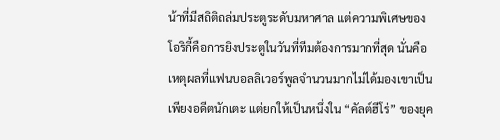น้าที่มีสถิติถล่มประตูระดับมหาศาล แต่ความพิเศษของโอริกี้คือการยิงประตูในวันที่ทีมต้องการมากที่สุด นั่นคือเหตุผลที่แฟนบอลลิเวอร์พูลจำนวนมากไม่ได้มองเขาเป็นเพียงอดีตนักเตะ แต่ยกให้เป็นหนึ่งใน “คัลต์ฮีโร่” ของยุค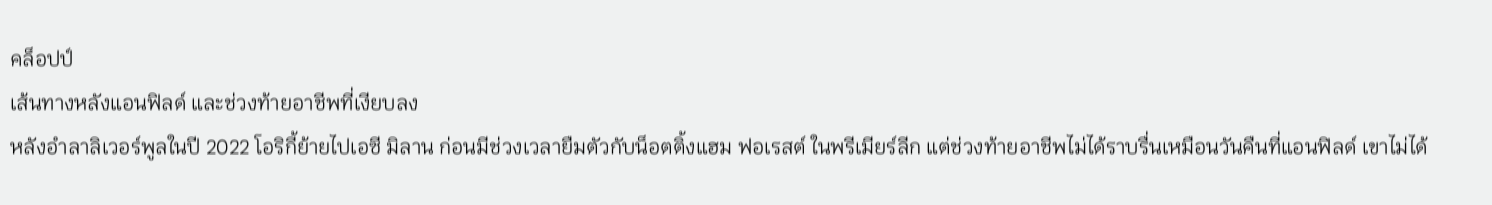คล็อปป์
เส้นทางหลังแอนฟิลด์ และช่วงท้ายอาชีพที่เงียบลง
หลังอำลาลิเวอร์พูลในปี 2022 โอริกี้ย้ายไปเอซี มิลาน ก่อนมีช่วงเวลายืมตัวกับน็อตติ้งแฮม ฟอเรสต์ ในพรีเมียร์ลีก แต่ช่วงท้ายอาชีพไม่ได้ราบรื่นเหมือนวันคืนที่แอนฟิลด์ เขาไม่ได้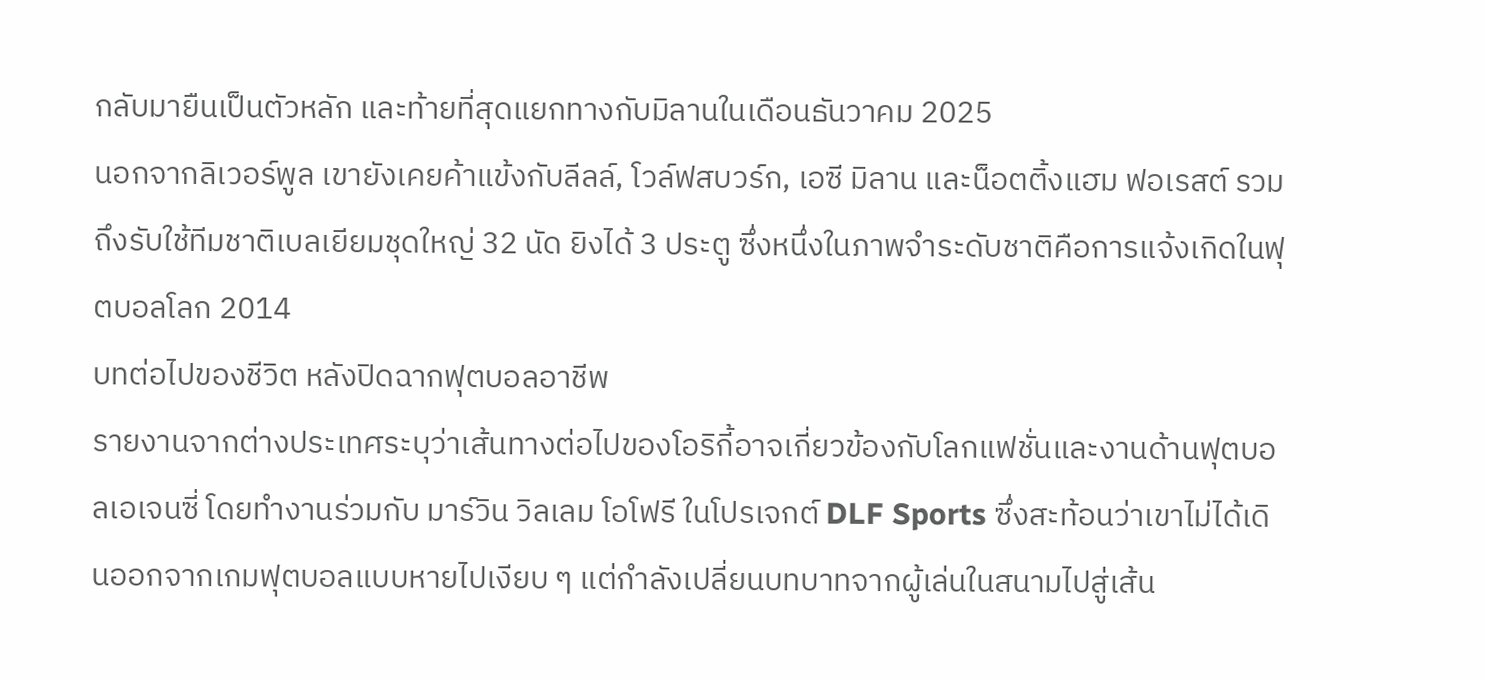กลับมายืนเป็นตัวหลัก และท้ายที่สุดแยกทางกับมิลานในเดือนธันวาคม 2025
นอกจากลิเวอร์พูล เขายังเคยค้าแข้งกับลีลล์, โวล์ฟสบวร์ก, เอซี มิลาน และน็อตติ้งแฮม ฟอเรสต์ รวมถึงรับใช้ทีมชาติเบลเยียมชุดใหญ่ 32 นัด ยิงได้ 3 ประตู ซึ่งหนึ่งในภาพจำระดับชาติคือการแจ้งเกิดในฟุตบอลโลก 2014
บทต่อไปของชีวิต หลังปิดฉากฟุตบอลอาชีพ
รายงานจากต่างประเทศระบุว่าเส้นทางต่อไปของโอริกี้อาจเกี่ยวข้องกับโลกแฟชั่นและงานด้านฟุตบอลเอเจนซี่ โดยทำงานร่วมกับ มาร์วิน วิลเลม โอโฟรี ในโปรเจกต์ DLF Sports ซึ่งสะท้อนว่าเขาไม่ได้เดินออกจากเกมฟุตบอลแบบหายไปเงียบ ๆ แต่กำลังเปลี่ยนบทบาทจากผู้เล่นในสนามไปสู่เส้น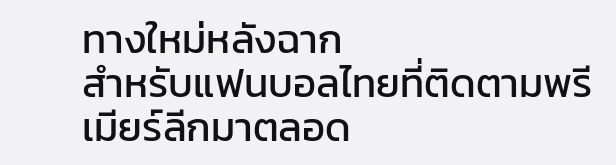ทางใหม่หลังฉาก
สำหรับแฟนบอลไทยที่ติดตามพรีเมียร์ลีกมาตลอด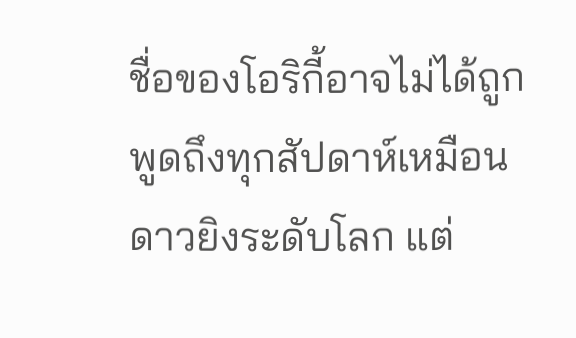ชื่อของโอริกี้อาจไม่ได้ถูกพูดถึงทุกสัปดาห์เหมือนดาวยิงระดับโลก แต่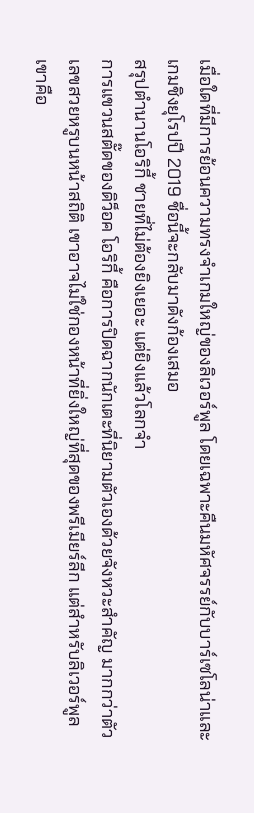เมื่อใดที่มีการย้อนความทรงจำเกมใหญ่ของลิเวอร์พูล โดยเฉพาะคืนมหัศจรรย์กับบาร์เซโลน่าและเกมชิงยุโรปปี 2019 ชื่อนี้จะกลับมาดังก้องเสมอ
สรุปตำนานโอริกี้ ชายที่ไม่ต้องยิงเยอะ แต่ยิงแล้วโลกจำ
การแขวนสตั๊ดของดิว็อค โอริกี้ คือการปิดฉากนักเตะที่นิยามตัวเองด้วยจังหวะสำคัญ มากกว่าตัวเลขสวยหรูบนหน้าสถิติ เขาอาจไม่ใช่กองหน้าที่ยิ่งใหญ่ที่สุดของพรีเมียร์ลีก แต่สำหรับลิเวอร์พูล เขาคือ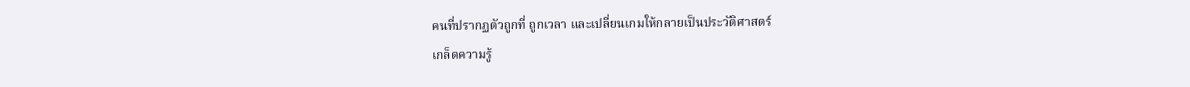คนที่ปรากฏตัวถูกที่ ถูกเวลา และเปลี่ยนเกมให้กลายเป็นประวัติศาสตร์
เกล็ดความรู้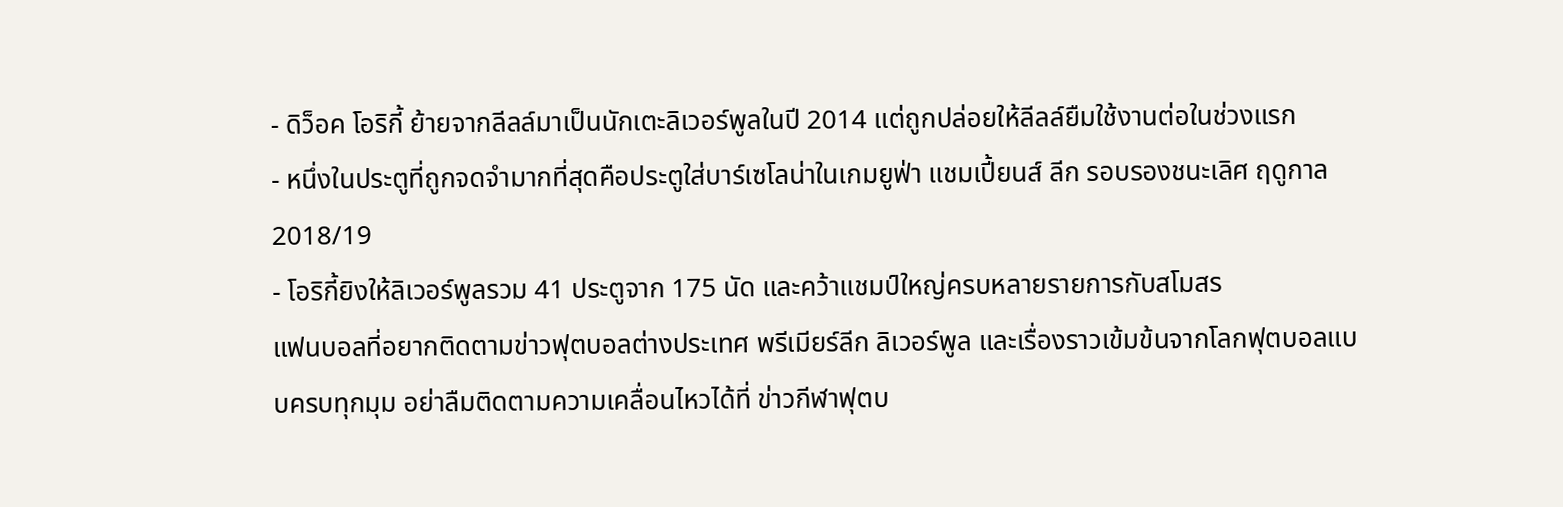- ดิว็อค โอริกี้ ย้ายจากลีลล์มาเป็นนักเตะลิเวอร์พูลในปี 2014 แต่ถูกปล่อยให้ลีลล์ยืมใช้งานต่อในช่วงแรก
- หนึ่งในประตูที่ถูกจดจำมากที่สุดคือประตูใส่บาร์เซโลน่าในเกมยูฟ่า แชมเปี้ยนส์ ลีก รอบรองชนะเลิศ ฤดูกาล 2018/19
- โอริกี้ยิงให้ลิเวอร์พูลรวม 41 ประตูจาก 175 นัด และคว้าแชมป์ใหญ่ครบหลายรายการกับสโมสร
แฟนบอลที่อยากติดตามข่าวฟุตบอลต่างประเทศ พรีเมียร์ลีก ลิเวอร์พูล และเรื่องราวเข้มข้นจากโลกฟุตบอลแบบครบทุกมุม อย่าลืมติดตามความเคลื่อนไหวได้ที่ ข่าวกีฬาฟุตบ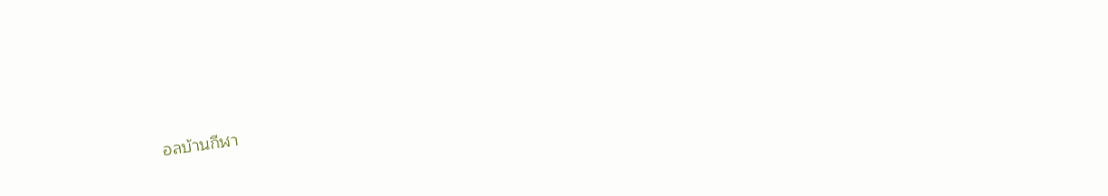อลบ้านกีฬา